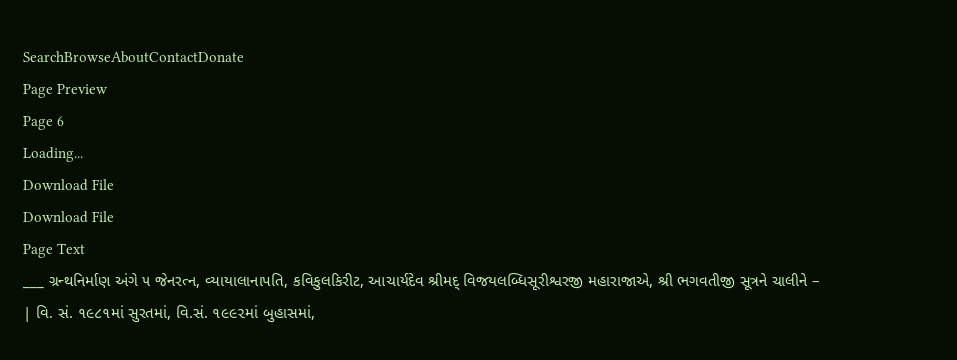SearchBrowseAboutContactDonate
Page Preview
Page 6
Loading...
Download File
Download File
Page Text
___ ગ્રન્થનિર્માણ અંગે ૫ જેનરત્ન, વ્યાયાલાનાપતિ, કવિકુલકિરીટ, આચાર્યદેવ શ્રીમદ્ વિજયલબ્ધિસૂરીશ્વરજી મહારાજાએ, શ્રી ભગવતીજી સૂત્રને ચાલીને – | વિ. સં. ૧૯૮૧માં સુરતમાં, વિ.સં. ૧૯૯૨માં બુહાસમાં,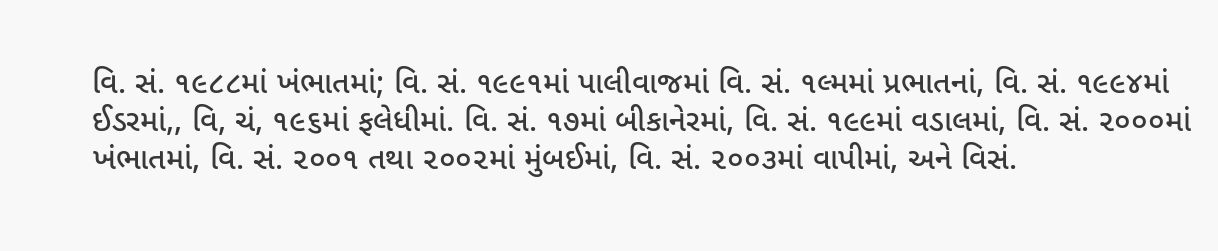વિ. સં. ૧૯૮૮માં ખંભાતમાં; વિ. સં. ૧૯૯૧માં પાલીવાજમાં વિ. સં. ૧લ્મમાં પ્રભાતનાં, વિ. સં. ૧૯૯૪માં ઈડરમાં,, વિ, ચં, ૧૯૬માં ફલેધીમાં. વિ. સં. ૧૭માં બીકાનેરમાં, વિ. સં. ૧૯૯માં વડાલમાં, વિ. સં. ૨૦૦૦માં ખંભાતમાં, વિ. સં. ૨૦૦૧ તથા ૨૦૦૨માં મુંબઈમાં, વિ. સં. ૨૦૦૩માં વાપીમાં, અને વિસં.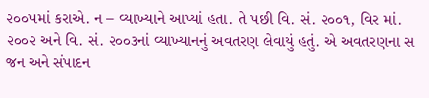૨૦૦૫માં કરાએ. ન – વ્યાખ્યાને આપ્યાં હતા. તે પછી વિ. સં. ૨૦૦૧, વિર માં. ૨૦૦૨ અને વિ. સં. ૨૦૦૩નાં વ્યાખ્યાનનું અવતરણ લેવાયું હતું. એ અવતરણના સ જન અને સંપાદન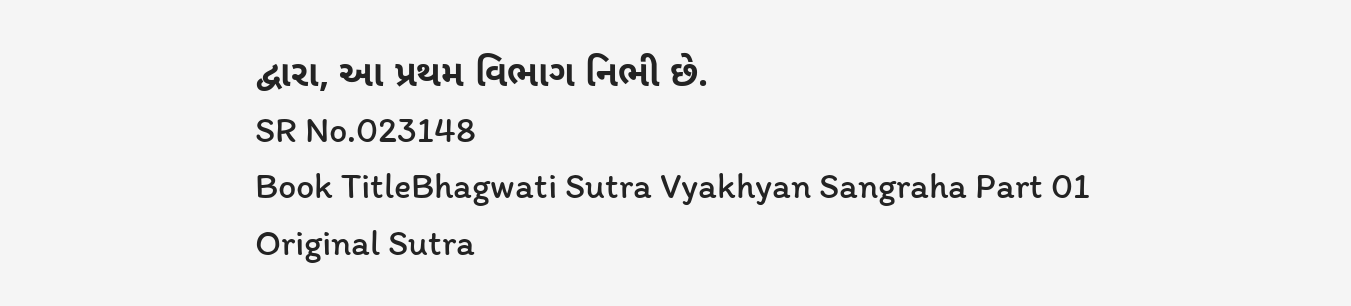દ્વારા, આ પ્રથમ વિભાગ નિભી છે.
SR No.023148
Book TitleBhagwati Sutra Vyakhyan Sangraha Part 01
Original Sutra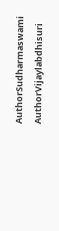AuthorSudharmaswami
AuthorVijaylabdhisuri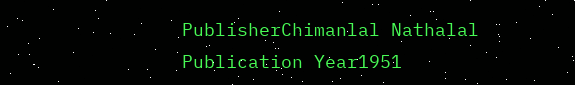PublisherChimanlal Nathalal
Publication Year1951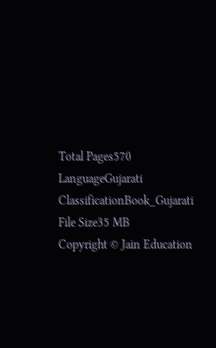Total Pages570
LanguageGujarati
ClassificationBook_Gujarati
File Size35 MB
Copyright © Jain Education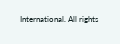International. All rights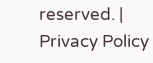reserved. | Privacy Policy